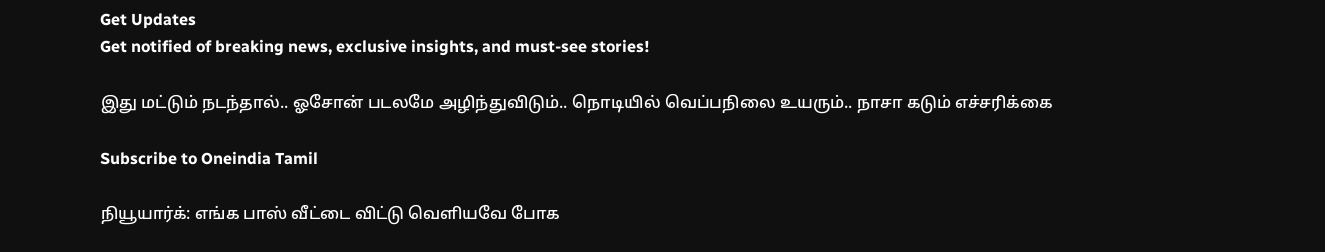Get Updates
Get notified of breaking news, exclusive insights, and must-see stories!

இது மட்டும் நடந்தால்.. ஓசோன் படலமே அழிந்துவிடும்.. நொடியில் வெப்பநிலை உயரும்.. நாசா கடும் எச்சரிக்கை

Subscribe to Oneindia Tamil

நியூயார்க்: எங்க பாஸ் வீட்டை விட்டு வெளியவே போக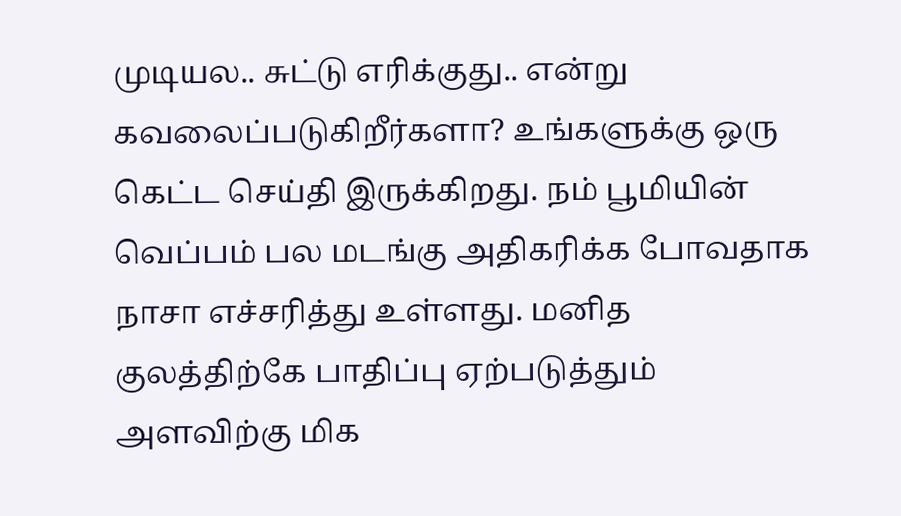முடியல.. சுட்டு எரிக்குது.. என்று கவலைப்படுகிறீர்களா? உங்களுக்கு ஒரு கெட்ட செய்தி இருக்கிறது. நம் பூமியின் வெப்பம் பல மடங்கு அதிகரிக்க போவதாக நாசா எச்சரித்து உள்ளது. மனித குலத்திற்கே பாதிப்பு ஏற்படுத்தும் அளவிற்கு மிக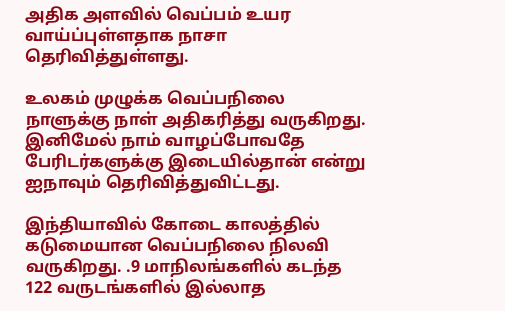அதிக அளவில் வெப்பம் உயர வாய்ப்புள்ளதாக நாசா தெரிவித்துள்ளது.

உலகம் முழுக்க வெப்பநிலை நாளுக்கு நாள் அதிகரித்து வருகிறது. இனிமேல் நாம் வாழப்போவதே பேரிடர்களுக்கு இடையில்தான் என்று ஐநாவும் தெரிவித்துவிட்டது.

இந்தியாவில் கோடை காலத்தில் கடுமையான வெப்பநிலை நிலவி வருகிறது. .9 மாநிலங்களில் கடந்த 122 வருடங்களில் இல்லாத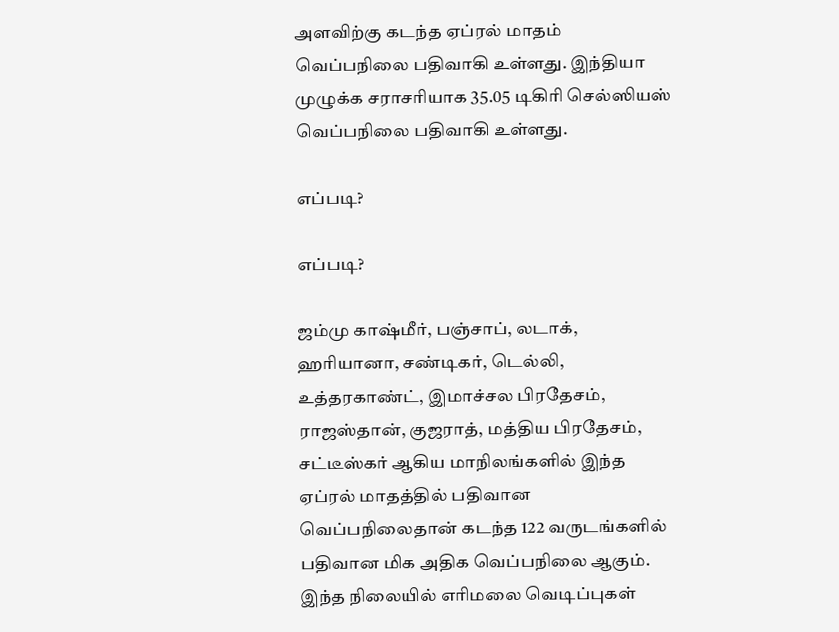அளவிற்கு கடந்த ஏப்ரல் மாதம் வெப்பநிலை பதிவாகி உள்ளது. இந்தியா முழுக்க சராசரியாக 35.05 டிகிரி செல்ஸியஸ் வெப்பநிலை பதிவாகி உள்ளது.

எப்படி?

எப்படி?

ஜம்மு காஷ்மீர், பஞ்சாப், லடாக், ஹரியானா, சண்டிகர், டெல்லி, உத்தரகாண்ட், இமாச்சல பிரதேசம், ராஜஸ்தான், குஜராத், மத்திய பிரதேசம், சட்டீஸ்கர் ஆகிய மாநிலங்களில் இந்த ஏப்ரல் மாதத்தில் பதிவான வெப்பநிலைதான் கடந்த 122 வருடங்களில் பதிவான மிக அதிக வெப்பநிலை ஆகும். இந்த நிலையில் எரிமலை வெடிப்புகள்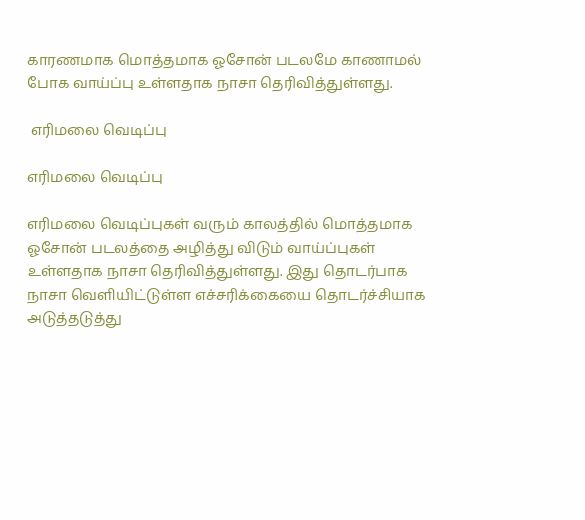காரணமாக மொத்தமாக ஓசோன் படலமே காணாமல் போக வாய்ப்பு உள்ளதாக நாசா தெரிவித்துள்ளது.

 எரிமலை வெடிப்பு

எரிமலை வெடிப்பு

எரிமலை வெடிப்புகள் வரும் காலத்தில் மொத்தமாக ஓசோன் படலத்தை அழித்து விடும் வாய்ப்புகள் உள்ளதாக நாசா தெரிவித்துள்ளது. இது தொடர்பாக நாசா வெளியிட்டுள்ள எச்சரிக்கையை தொடர்ச்சியாக அடுத்தடுத்து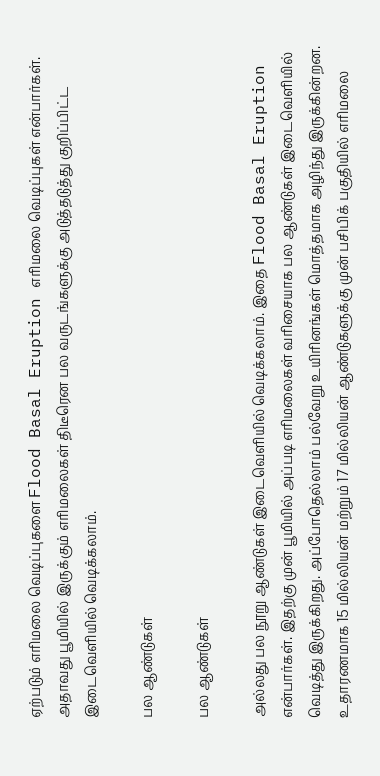ஏற்படும் எரிமலை வெடிப்புகளை Flood Basal Eruption எரிமலை வெடிப்புகள் என்பார்கள். அதாவது பூமியில் இருக்கும் எரிமலைகள் திடீரென பல வருடங்களுக்கு அடுத்தடுத்து குறிப்பிட்ட இடைவெளியில் வெடிக்கலாம்.

பல ஆண்டுகள்

பல ஆண்டுகள்

அல்லது பல நூறு ஆண்டுகள் இடைவெளியில் வெடிக்கலாம். இதை Flood Basal Eruption என்பார்கள். இதற்கு முன் பூமியில் அப்படி எரிமலைகள் வரிசையாக பல ஆண்டுகள் இடைவெளியில் வெடித்து இருக்கிறது. அப்போதெல்லாம் பல்வேறு உயிரினங்கள் மொத்தமாக அழிந்து இருக்கின்றன. உதாரணமாக 15 மில்லியன் மற்றும் 17 மில்லியன் ஆண்டுகளுக்கு முன் பசிபிக் பகுதியில் எரிமலை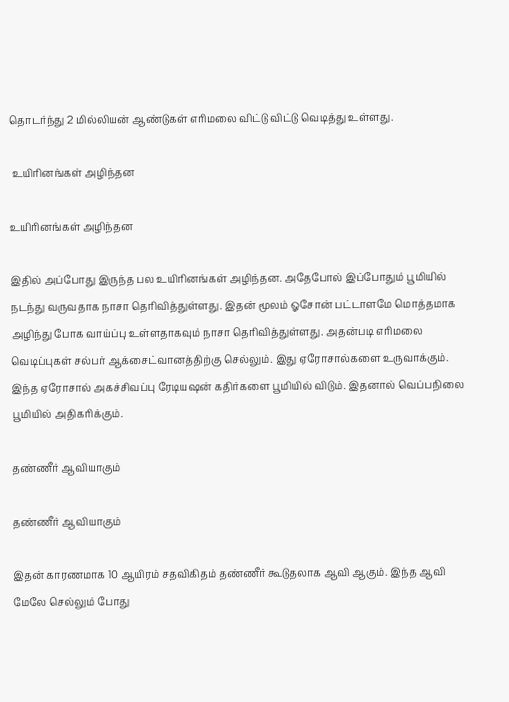தொடர்ந்து 2 மில்லியன் ஆண்டுகள் எரிமலை விட்டு விட்டு வெடித்து உள்ளது.

 உயிரினங்கள் அழிந்தன

உயிரினங்கள் அழிந்தன

இதில் அப்போது இருந்த பல உயிரினங்கள் அழிந்தன. அதேபோல் இப்போதும் பூமியில் நடந்து வருவதாக நாசா தெரிவித்துள்ளது. இதன் மூலம் ஓசோன் பட்டாளமே மொத்தமாக அழிந்து போக வாய்ப்பு உள்ளதாகவும் நாசா தெரிவித்துள்ளது. அதன்படி எரிமலை வெடிப்புகள் சல்பர் ஆக்சைட்வானத்திற்கு செல்லும். இது ஏரோசால்களை உருவாக்கும். இந்த ஏரோசால் அகச்சிவப்பு ரேடியஷன் கதிர்களை பூமியில் விடும். இதனால் வெப்பநிலை பூமியில் அதிகரிக்கும்.

தண்ணீர் ஆவியாகும்

தண்ணீர் ஆவியாகும்

இதன் காரணமாக 10 ஆயிரம் சதவிகிதம் தண்ணீர் கூடுதலாக ஆவி ஆகும். இந்த ஆவி மேலே செல்லும் போது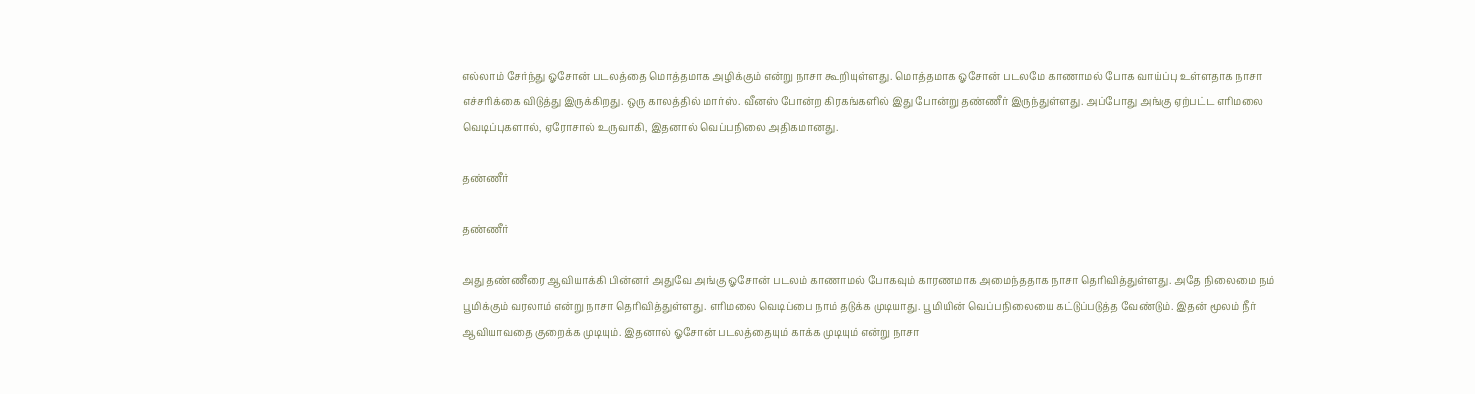எல்லாம் சேர்ந்து ஓசோன் படலத்தை மொத்தமாக அழிக்கும் என்று நாசா கூறியுள்ளது. மொத்தமாக ஓசோன் படலமே காணாமல் போக வாய்ப்பு உள்ளதாக நாசா எச்சரிக்கை விடுத்து இருக்கிறது. ஒரு காலத்தில் மார்ஸ். வீனஸ் போன்ற கிரகங்களில் இது போன்று தண்ணீர் இருந்துள்ளது. அப்போது அங்கு ஏற்பட்ட எரிமலை வெடிப்புகளால், ஏரோசால் உருவாகி, இதனால் வெப்பநிலை அதிகமானது.

தண்ணீர்

தண்ணீர்

அது தண்ணீரை ஆவியாக்கி பின்னர் அதுவே அங்கு ஓசோன் படலம் காணாமல் போகவும் காரணமாக அமைந்ததாக நாசா தெரிவித்துள்ளது. அதே நிலைமை நம் பூமிக்கும் வரலாம் என்று நாசா தெரிவித்துள்ளது. எரிமலை வெடிப்பை நாம் தடுக்க முடியாது. பூமியின் வெப்பநிலையை கட்டுப்படுத்த வேண்டும். இதன் மூலம் நீர் ஆவியாவதை குறைக்க முடியும். இதனால் ஓசோன் படலத்தையும் காக்க முடியும் என்று நாசா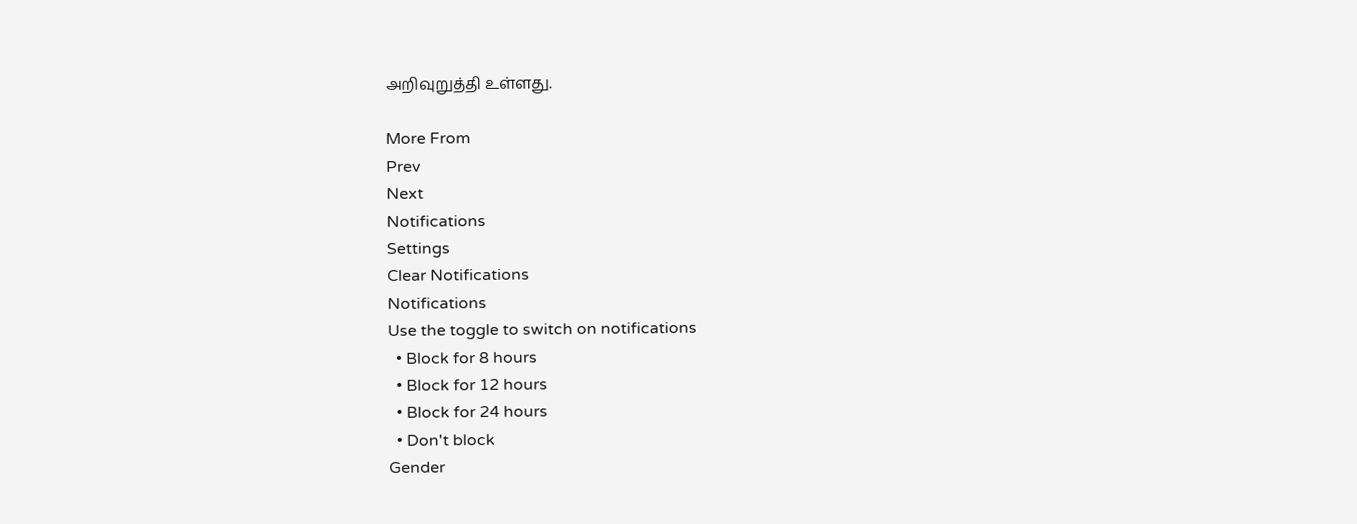அறிவுறுத்தி உள்ளது.

More From
Prev
Next
Notifications
Settings
Clear Notifications
Notifications
Use the toggle to switch on notifications
  • Block for 8 hours
  • Block for 12 hours
  • Block for 24 hours
  • Don't block
Gender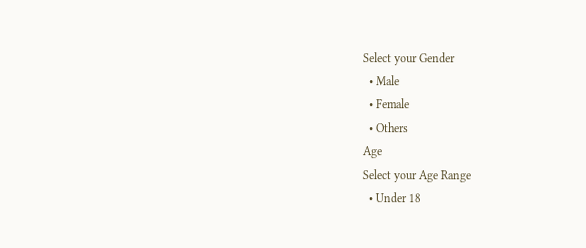Select your Gender
  • Male
  • Female
  • Others
Age
Select your Age Range
  • Under 18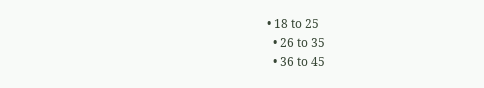• 18 to 25
  • 26 to 35
  • 36 to 45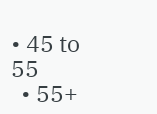• 45 to 55
  • 55+